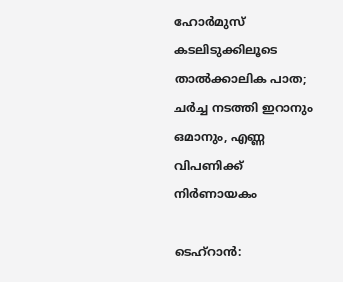ഹോർമുസ് കടലിടുക്കിലൂടെ താൽക്കാലിക പാത; ചർച്ച നടത്തി ഇറാനും ഒമാനും, എണ്ണ വിപണിക്ക് നിർണായകം

ടെഹ്റാൻ: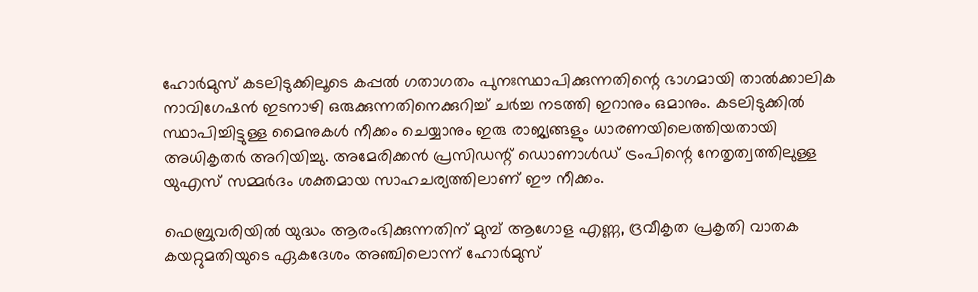ഹോർമുസ് കടലിടുക്കിലൂടെ കപ്പൽ ഗതാഗതം പുനഃസ്ഥാപിക്കുന്നതിന്റെ ഭാഗമായി താൽക്കാലിക നാവിഗേഷൻ ഇടനാഴി ഒരുക്കുന്നതിനെക്കുറിച്ച് ചർച്ച നടത്തി ഇറാനും ഒമാനും. കടലിടുക്കിൽ സ്ഥാപിച്ചിട്ടുള്ള മൈനുകൾ നീക്കം ചെയ്യാനും ഇരു രാജ്യങ്ങളും ധാരണയിലെത്തിയതായി അധികൃതർ അറിയിച്ചു. അമേരിക്കൻ പ്രസിഡന്റ് ഡൊണാൾഡ് ട്രംപിന്റെ നേതൃത്വത്തിലുള്ള യുഎസ് സമ്മർദം ശക്തമായ സാഹചര്യത്തിലാണ് ഈ നീക്കം.

ഫെബ്രുവരിയിൽ യുദ്ധം ആരംഭിക്കുന്നതിന് മുമ്പ് ആഗോള എണ്ണ, ദ്രവീകൃത പ്രകൃതി വാതക കയറ്റുമതിയുടെ ഏകദേശം അഞ്ചിലൊന്ന് ഹോർമുസ്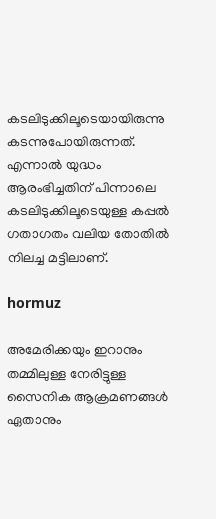കടലിടുക്കിലൂടെയായിരുന്നു കടന്നുപോയിരുന്നത്. എന്നാൽ യുദ്ധം ആരംഭിച്ചതിന് പിന്നാലെ കടലിടുക്കിലൂടെയുള്ള കപ്പൽ ഗതാഗതം വലിയ തോതിൽ നിലച്ച മട്ടിലാണ്.

hormuz

അമേരിക്കയും ഇറാനും തമ്മിലുള്ള നേരിട്ടുള്ള സൈനിക ആക്രമണങ്ങൾ ഏതാനും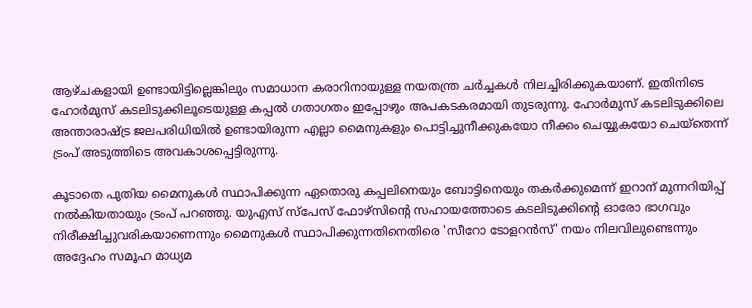ആഴ്‌ചകളായി ഉണ്ടായിട്ടില്ലെങ്കിലും സമാധാന കരാറിനായുള്ള നയതന്ത്ര ചർച്ചകൾ നിലച്ചിരിക്കുകയാണ്. ഇതിനിടെ ഹോർമുസ് കടലിടുക്കിലൂടെയുള്ള കപ്പൽ ഗതാഗതം ഇപ്പോഴും അപകടകരമായി തുടരുന്നു. ഹോർമുസ് കടലിടുക്കിലെ അന്താരാഷ്ട്ര ജലപരിധിയിൽ ഉണ്ടായിരുന്ന എല്ലാ മൈനുകളും പൊട്ടിച്ചുനീക്കുകയോ നീക്കം ചെയ്യുകയോ ചെയ്‌തെന്ന് ട്രംപ് അടുത്തിടെ അവകാശപ്പെട്ടിരുന്നു.

കൂടാതെ പുതിയ മൈനുകൾ സ്ഥാപിക്കുന്ന ഏതൊരു കപ്പലിനെയും ബോട്ടിനെയും തകർക്കുമെന്ന് ഇറാന് മുന്നറിയിപ്പ് നൽകിയതായും ട്രംപ് പറഞ്ഞു. യുഎസ് സ്പേസ് ഫോഴ്‌സിന്റെ സഹായത്തോടെ കടലിടുക്കിന്റെ ഓരോ ഭാഗവും നിരീക്ഷിച്ചുവരികയാണെന്നും മൈനുകൾ സ്ഥാപിക്കുന്നതിനെതിരെ 'സീറോ ടോളറൻസ്' നയം നിലവിലുണ്ടെന്നും അദ്ദേഹം സമൂഹ മാധ്യമ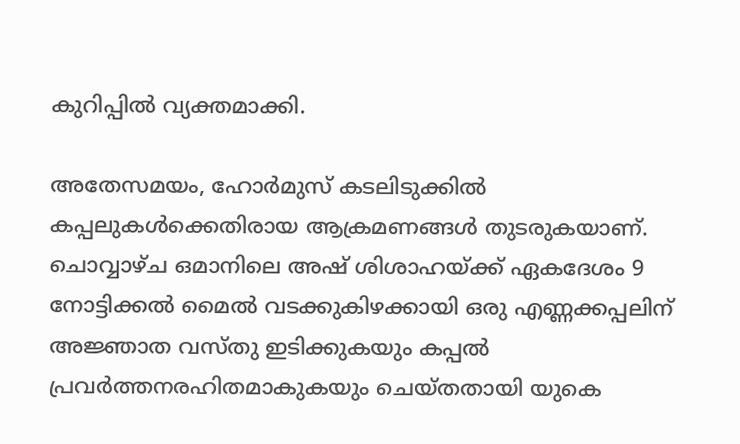കുറിപ്പിൽ വ്യക്തമാക്കി.

അതേസമയം, ഹോർമുസ് കടലിടുക്കിൽ കപ്പലുകൾക്കെതിരായ ആക്രമണങ്ങൾ തുടരുകയാണ്. ചൊവ്വാഴ്‌ച ഒമാനിലെ അഷ് ശിശാഹയ്ക്ക് ഏകദേശം 9 നോട്ടിക്കൽ മൈൽ വടക്കുകിഴക്കായി ഒരു എണ്ണക്കപ്പലിന് അജ്ഞാത വസ്‌തു ഇടിക്കുകയും കപ്പൽ പ്രവർത്തനരഹിതമാകുകയും ചെയ്‌തതായി യുകെ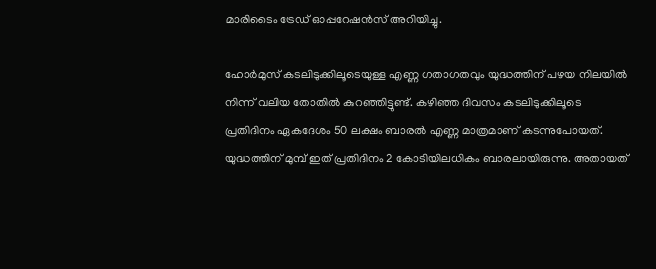മാരിടൈം ട്രേഡ് ഓപ്പറേഷൻസ് അറിയിച്ചു.

ഹോർമുസ് കടലിടുക്കിലൂടെയുള്ള എണ്ണ ഗതാഗതവും യുദ്ധത്തിന് പഴയ നിലയിൽ നിന്ന് വലിയ തോതിൽ കുറഞ്ഞിട്ടുണ്ട്. കഴിഞ്ഞ ദിവസം കടലിടുക്കിലൂടെ പ്രതിദിനം ഏകദേശം 50 ലക്ഷം ബാരൽ എണ്ണ മാത്രമാണ് കടന്നുപോയത്. യുദ്ധത്തിന് മുമ്പ് ഇത് പ്രതിദിനം 2 കോടിയിലധികം ബാരലായിരുന്നു. അതായത്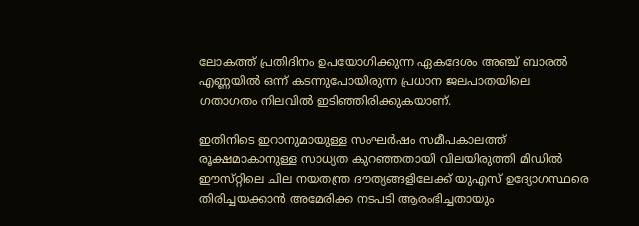ലോകത്ത് പ്രതിദിനം ഉപയോഗിക്കുന്ന ഏകദേശം അഞ്ച് ബാരൽ എണ്ണയിൽ ഒന്ന് കടന്നുപോയിരുന്ന പ്രധാന ജലപാതയിലെ ഗതാഗതം നിലവിൽ ഇടിഞ്ഞിരിക്കുകയാണ്.

ഇതിനിടെ ഇറാനുമായുള്ള സംഘർഷം സമീപകാലത്ത് രൂക്ഷമാകാനുള്ള സാധ്യത കുറഞ്ഞതായി വിലയിരുത്തി മിഡിൽ ഈസ്‌റ്റിലെ ചില നയതന്ത്ര ദൗത്യങ്ങളിലേക്ക് യുഎസ് ഉദ്യോഗസ്ഥരെ തിരിച്ചയക്കാൻ അമേരിക്ക നടപടി ആരംഭിച്ചതായും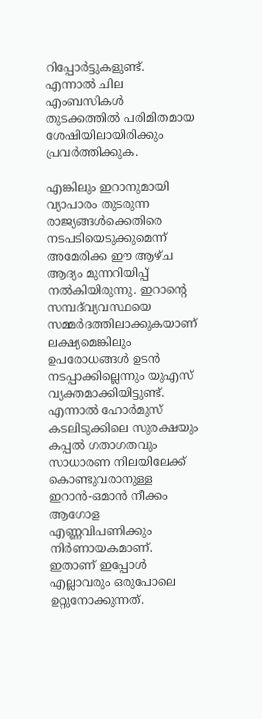റിപ്പോർട്ടുകളുണ്ട്. എന്നാൽ ചില എംബസികൾ തുടക്കത്തിൽ പരിമിതമായ ശേഷിയിലായിരിക്കും പ്രവർത്തിക്കുക.

എങ്കിലും ഇറാനുമായി വ്യാപാരം തുടരുന്ന രാജ്യങ്ങൾക്കെതിരെ നടപടിയെടുക്കുമെന്ന് അമേരിക്ക ഈ ആഴ്‌ച ആദ്യം മുന്നറിയിപ്പ് നൽകിയിരുന്നു. ഇറാന്റെ സമ്പദ്‌വ്യവസ്ഥയെ സമ്മർദത്തിലാക്കുകയാണ് ലക്ഷ്യമെങ്കിലും ഉപരോധങ്ങൾ ഉടൻ നടപ്പാക്കില്ലെന്നും യുഎസ് വ്യക്തമാക്കിയിട്ടുണ്ട്. എന്നാൽ ഹോർമുസ് കടലിടുക്കിലെ സുരക്ഷയും കപ്പൽ ഗതാഗതവും സാധാരണ നിലയിലേക്ക് കൊണ്ടുവരാനുള്ള ഇറാൻ-ഒമാൻ നീക്കം ആഗോള എണ്ണവിപണിക്കും നിർണായകമാണ്. ഇതാണ് ഇപ്പോൾ എല്ലാവരും ഒരുപോലെ ഉറ്റുനോക്കുന്നത്.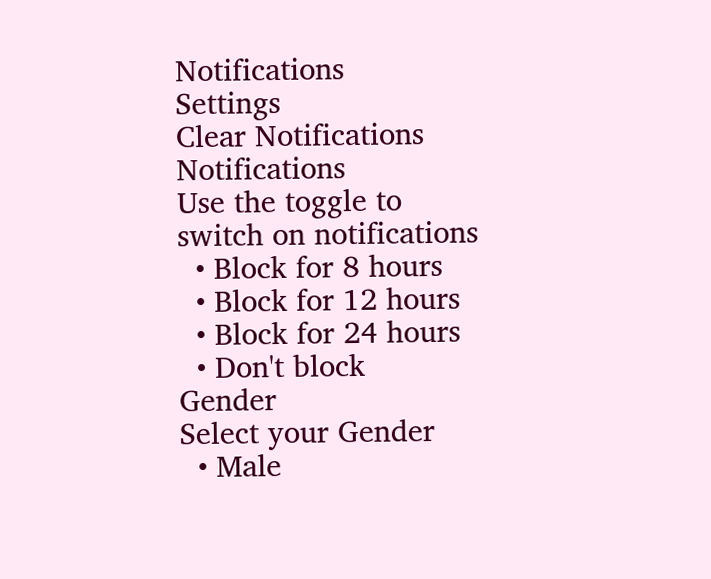Notifications
Settings
Clear Notifications
Notifications
Use the toggle to switch on notifications
  • Block for 8 hours
  • Block for 12 hours
  • Block for 24 hours
  • Don't block
Gender
Select your Gender
  • Male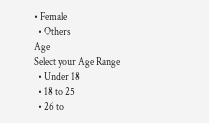• Female
  • Others
Age
Select your Age Range
  • Under 18
  • 18 to 25
  • 26 to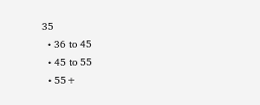35
  • 36 to 45
  • 45 to 55
  • 55+